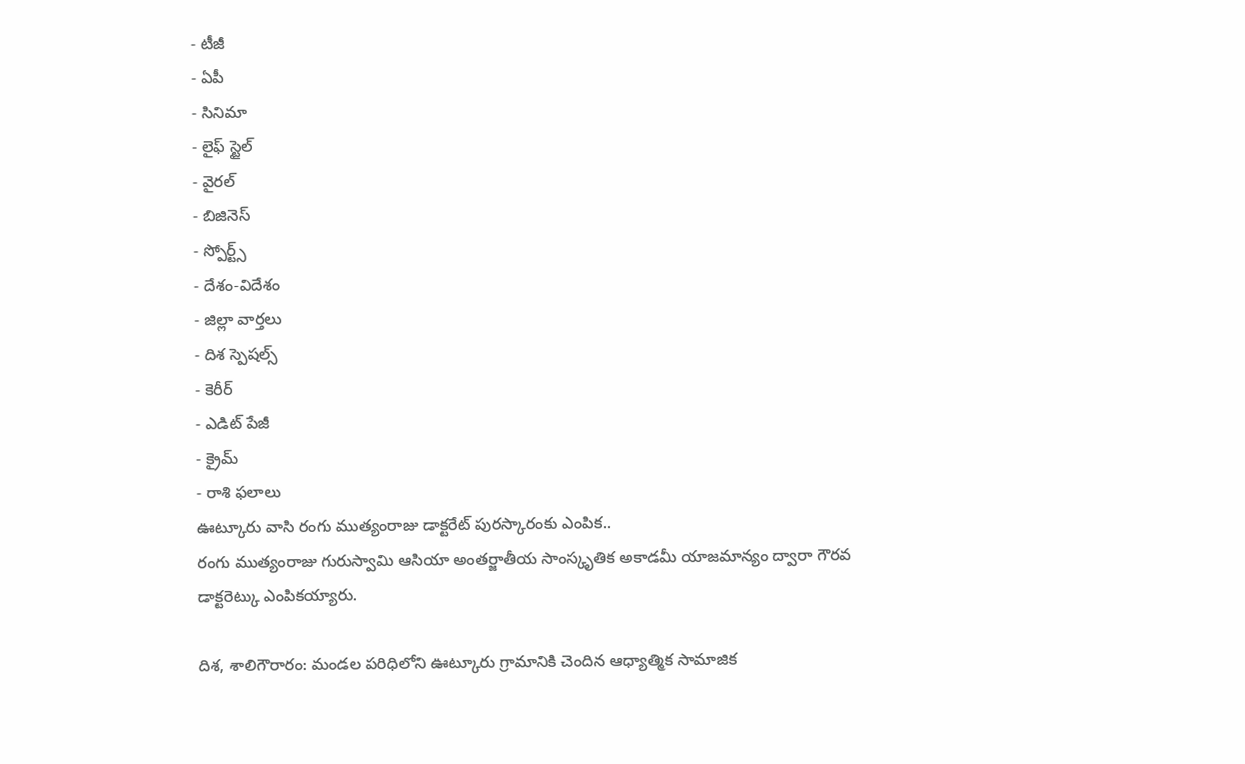- టీజీ
- ఏపీ
- సినిమా
- లైఫ్ స్టైల్
- వైరల్
- బిజినెస్
- స్పోర్ట్స్
- దేశం-విదేశం
- జిల్లా వార్తలు
- దిశ స్పెషల్స్
- కెరీర్
- ఎడిట్ పేజీ
- క్రైమ్
- రాశి ఫలాలు
ఊట్కూరు వాసి రంగు ముత్యంరాజు డాక్టరేట్ పురస్కారంకు ఎంపిక..
రంగు ముత్యంరాజు గురుస్వామి ఆసియా అంతర్జాతీయ సాంస్కృతిక అకాడమీ యాజమాన్యం ద్వారా గౌరవ డాక్టరెట్కు ఎంపికయ్యారు.

దిశ, శాలిగౌరారం: మండల పరిధిలోని ఊట్కూరు గ్రామానికి చెందిన ఆధ్యాత్మిక సామాజిక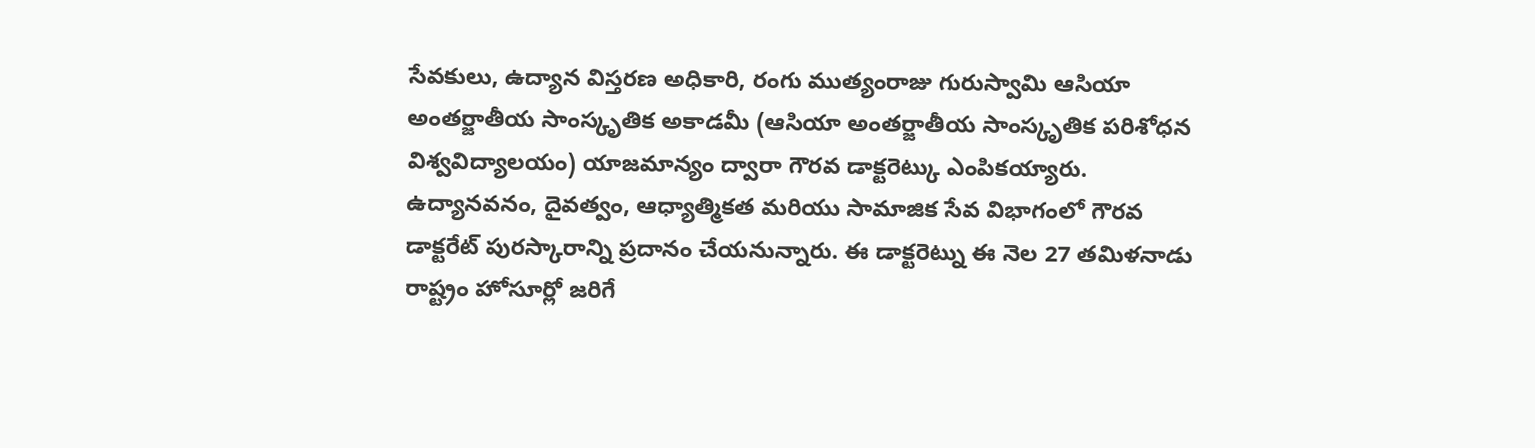సేవకులు, ఉద్యాన విస్తరణ అధికారి, రంగు ముత్యంరాజు గురుస్వామి ఆసియా అంతర్జాతీయ సాంస్కృతిక అకాడమీ (ఆసియా అంతర్జాతీయ సాంస్కృతిక పరిశోధన విశ్వవిద్యాలయం) యాజమాన్యం ద్వారా గౌరవ డాక్టరెట్కు ఎంపికయ్యారు. ఉద్యానవనం, దైవత్వం, ఆధ్యాత్మికత మరియు సామాజిక సేవ విభాగంలో గౌరవ డాక్టరేట్ పురస్కారాన్ని ప్రదానం చేయనున్నారు. ఈ డాక్టరెట్ను ఈ నెల 27 తమిళనాడు రాష్ట్రం హోసూర్లో జరిగే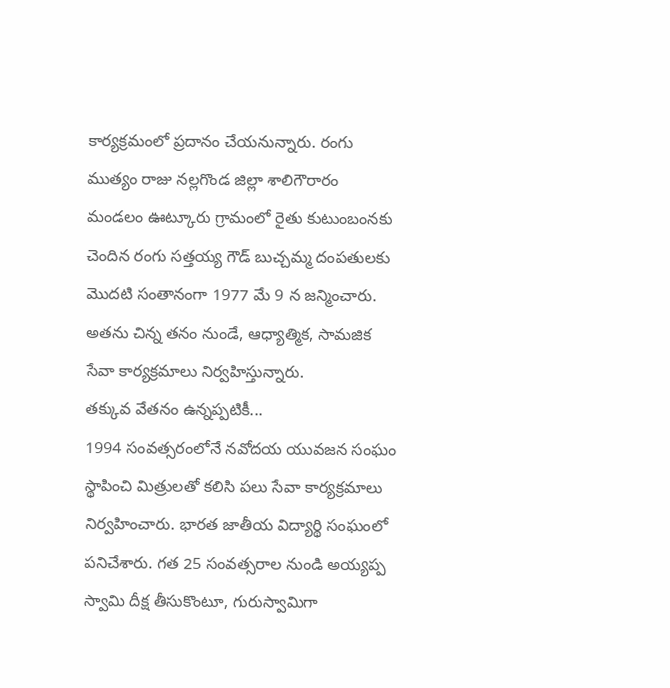కార్యక్రమంలో ప్రదానం చేయనున్నారు. రంగు ముత్యం రాజు నల్లగొండ జిల్లా శాలిగౌరారం మండలం ఊట్కూరు గ్రామంలో రైతు కుటుంబంనకు చెందిన రంగు సత్తయ్య గౌడ్ బుచ్చమ్మ దంపతులకు మొదటి సంతానంగా 1977 మే 9 న జన్మించారు. అతను చిన్న తనం నుండే, ఆధ్యాత్మిక, సామజిక సేవా కార్యక్రమాలు నిర్వహిస్తున్నారు.
తక్కువ వేతనం ఉన్నప్పటికీ...
1994 సంవత్సరంలోనే నవోదయ యువజన సంఘం స్థాపించి మిత్రులతో కలిసి పలు సేవా కార్యక్రమాలు నిర్వహించారు. భారత జాతీయ విద్యార్థి సంఘంలో పనిచేశారు. గత 25 సంవత్సరాల నుండి అయ్యప్ప స్వామి దీక్ష తీసుకొంటూ, గురుస్వామిగా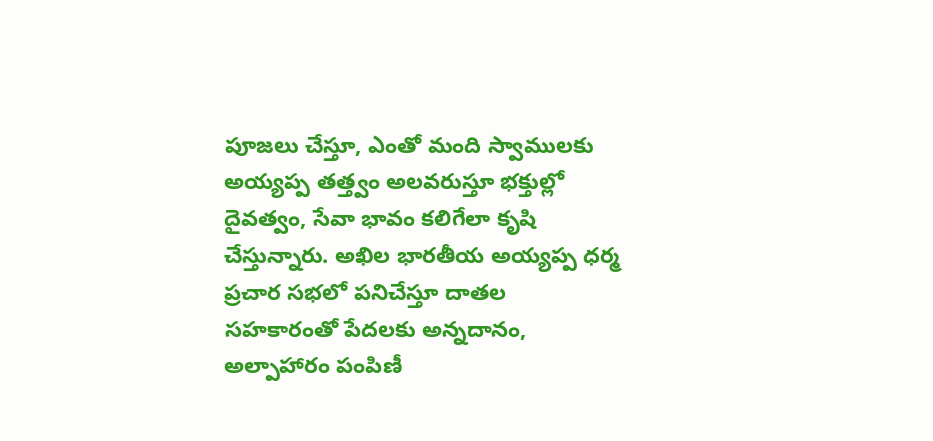పూజలు చేస్తూ, ఎంతో మంది స్వాములకు అయ్యప్ప తత్త్వం అలవరుస్తూ భక్తుల్లో దైవత్వం, సేవా భావం కలిగేలా కృషి చేస్తున్నారు. అఖిల భారతీయ అయ్యప్ప ధర్మ ప్రచార సభలో పనిచేస్తూ దాతల సహకారంతో పేదలకు అన్నదానం, అల్పాహారం పంపిణీ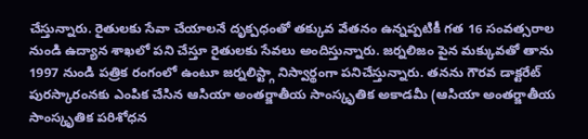చేస్తున్నారు. రైతులకు సేవా చేయాలనే దృక్పధంతో తక్కువ వేతనం ఉన్నప్పటికీ గత 16 సంవత్సరాల నుండి ఉద్యాన శాఖలో పని చేస్తూ రైతులకు సేవలు అందిస్తున్నారు. జర్నలిజం పైన మక్కువతో తాను 1997 నుండి పత్రిక రంగంలో ఉంటూ జర్నలిస్ట్గా నిస్వార్థంగా పనిచేస్తున్నారు. తనను గౌరవ డాక్టరేట్ పురస్కారంనకు ఎంపిక చేసిన ఆసియా అంతర్జాతీయ సాంస్కృతిక అకాడమీ (ఆసియా అంతర్జాతీయ సాంస్కృతిక పరిశోధన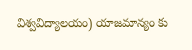విశ్వవిద్యాలయం) యాజమాన్యం కు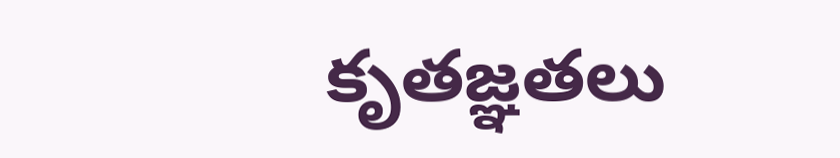కృతజ్ఞతలు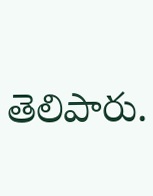తెలిపారు.